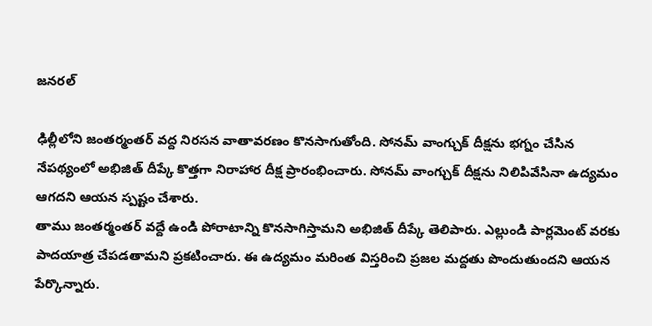జనరల్

ఢిల్లీలోని జంతర్మంతర్ వద్ద నిరసన వాతావరణం కొనసాగుతోంది. సోనమ్ వాంగ్చుక్ దీక్షను భగ్నం చేసిన నేపథ్యంలో అభిజిత్ దీప్కే కొత్తగా నిరాహార దీక్ష ప్రారంభించారు. సోనమ్ వాంగ్చుక్ దీక్షను నిలిపివేసినా ఉద్యమం ఆగదని ఆయన స్పష్టం చేశారు.
తాము జంతర్మంతర్ వద్దే ఉండి పోరాటాన్ని కొనసాగిస్తామని అభిజిత్ దీప్కే తెలిపారు. ఎల్లుండి పార్లమెంట్ వరకు పాదయాత్ర చేపడతామని ప్రకటించారు. ఈ ఉద్యమం మరింత విస్తరించి ప్రజల మద్దతు పొందుతుందని ఆయన పేర్కొన్నారు.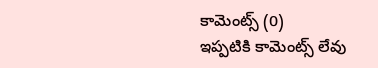కామెంట్స్ (0)
ఇప్పటికి కామెంట్స్ లేవు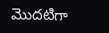మొదటిగా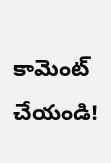కామెంట్ చేయండి!